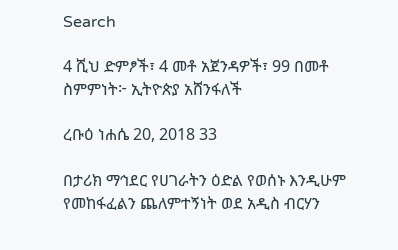Search

4 ሺህ ድምፆች፣ 4 መቶ አጀንዳዎች፣ 99 በመቶ ስምምነት፦ ኢትዮጵያ አሸንፋለች

ረቡዕ ነሐሴ 20, 2018 33

በታሪክ ማኅደር የሀገራትን ዕድል የወሰኑ እንዲሁም የመከፋፈልን ጨለምተኝነት ወደ አዲስ ብርሃን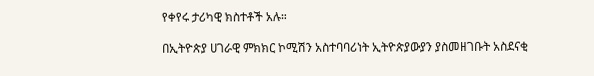የቀየሩ ታሪካዊ ክስተቶች አሉ።

በኢትዮጵያ ሀገራዊ ምክክር ኮሚሽን አስተባባሪነት ኢትዮጵያውያን ያስመዘገቡት አስደናቂ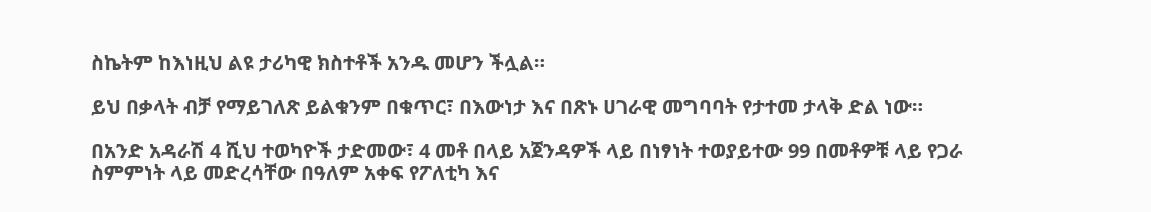ስኬትም ከእነዚህ ልዩ ታሪካዊ ክስተቶች አንዱ መሆን ችሏል።

ይህ በቃላት ብቻ የማይገለጽ ይልቁንም በቁጥር፣ በእውነታ እና በጽኑ ሀገራዊ መግባባት የታተመ ታላቅ ድል ነው።

በአንድ አዳራሽ 4 ሺህ ተወካዮች ታድመው፣ 4 መቶ በላይ አጀንዳዎች ላይ በነፃነት ተወያይተው 99 በመቶዎቹ ላይ የጋራ ስምምነት ላይ መድረሳቸው በዓለም አቀፍ የፖለቲካ እና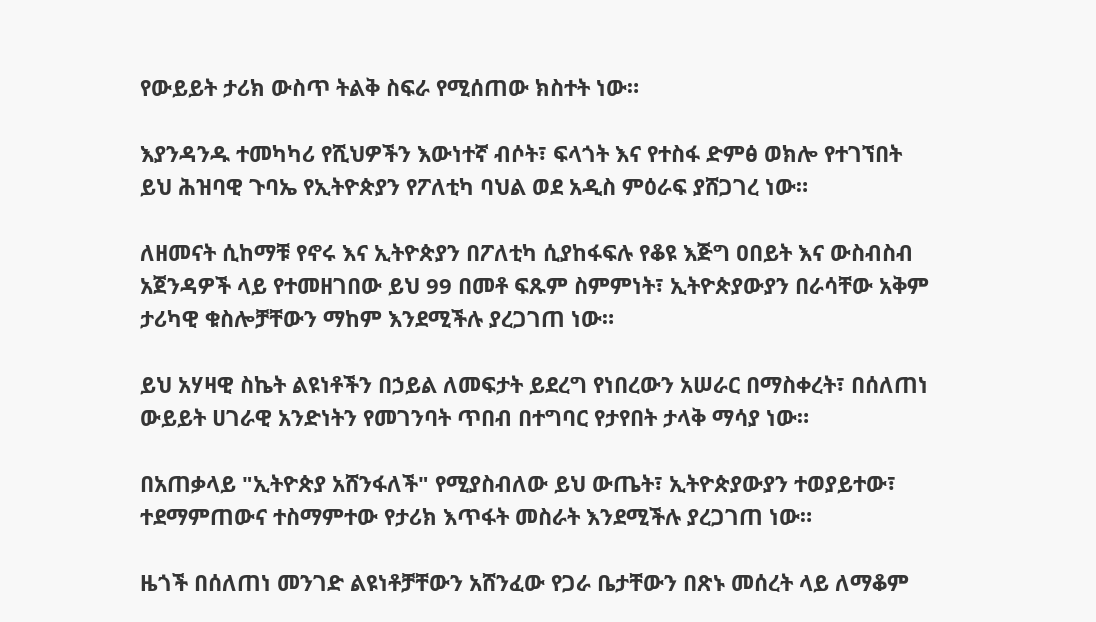የውይይት ታሪክ ውስጥ ትልቅ ስፍራ የሚሰጠው ክስተት ነው።

እያንዳንዱ ተመካካሪ የሺህዎችን እውነተኛ ብሶት፣ ፍላጎት እና የተስፋ ድምፅ ወክሎ የተገኘበት ይህ ሕዝባዊ ጉባኤ የኢትዮጵያን የፖለቲካ ባህል ወደ አዲስ ምዕራፍ ያሸጋገረ ነው።

ለዘመናት ሲከማቹ የኖሩ እና ኢትዮጵያን በፖለቲካ ሲያከፋፍሉ የቆዩ እጅግ ዐበይት እና ውስብስብ አጀንዳዎች ላይ የተመዘገበው ይህ 99 በመቶ ፍጹም ስምምነት፣ ኢትዮጵያውያን በራሳቸው አቅም ታሪካዊ ቁስሎቻቸውን ማከም እንደሚችሉ ያረጋገጠ ነው።

ይህ አሃዛዊ ስኬት ልዩነቶችን በኃይል ለመፍታት ይደረግ የነበረውን አሠራር በማስቀረት፣ በሰለጠነ ውይይት ሀገራዊ አንድነትን የመገንባት ጥበብ በተግባር የታየበት ታላቅ ማሳያ ነው።

በአጠቃላይ "ኢትዮጵያ አሸንፋለች" የሚያስብለው ይህ ውጤት፣ ኢትዮጵያውያን ተወያይተው፣ ተደማምጠውና ተስማምተው የታሪክ እጥፋት መስራት እንደሚችሉ ያረጋገጠ ነው።

ዜጎች በሰለጠነ መንገድ ልዩነቶቻቸውን አሸንፈው የጋራ ቤታቸውን በጽኑ መሰረት ላይ ለማቆም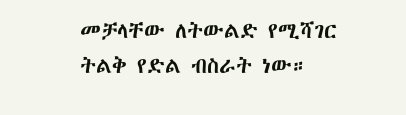መቻላቸው ለትውልድ የሚሻገር ትልቅ የድል ብስራት ነው።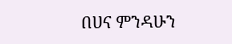በሀና ምንዳሁን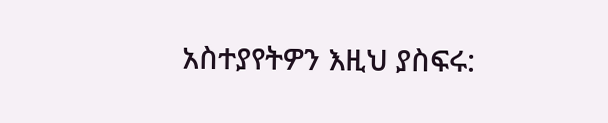አስተያየትዎን እዚህ ያስፍሩ: